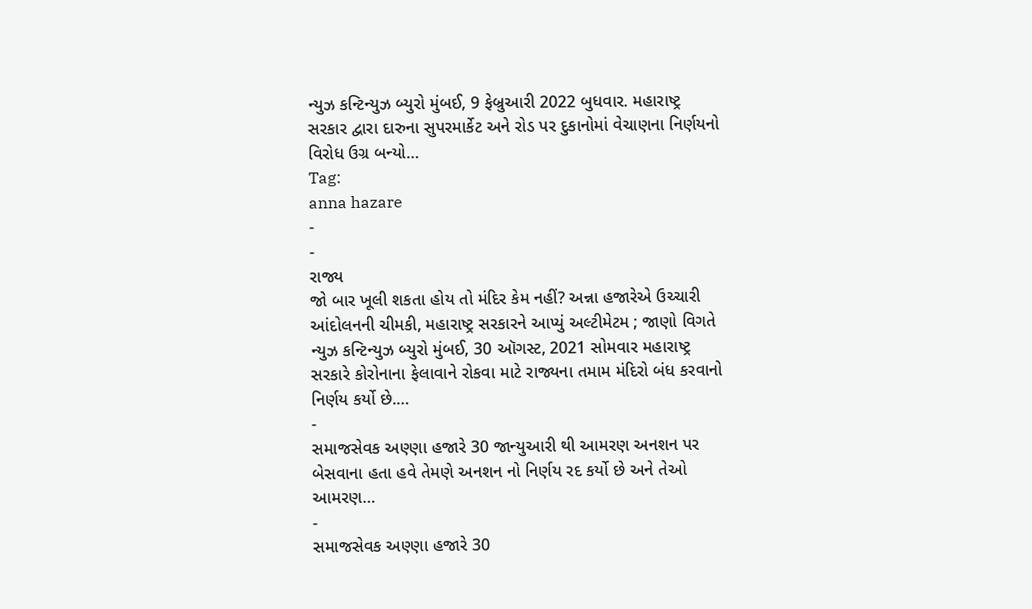ન્યુઝ કન્ટિન્યુઝ બ્યુરો મુંબઈ, 9 ફેબ્રુઆરી 2022 બુધવાર. મહારાષ્ટ્ર સરકાર દ્વારા દારુના સુપરમાર્કેટ અને રોડ પર દુકાનોમાં વેચાણના નિર્ણયનો વિરોધ ઉગ્ર બન્યો…
Tag:
anna hazare
-
-
રાજ્ય
જો બાર ખૂલી શકતા હોય તો મંદિર કેમ નહીં? અન્ના હજારેએ ઉચ્ચારી આંદોલનની ચીમકી, મહારાષ્ટ્ર સરકારને આપ્યું અલ્ટીમેટમ ; જાણો વિગતે
ન્યુઝ કન્ટિન્યુઝ બ્યુરો મુંબઈ, 30 ઑગસ્ટ, 2021 સોમવાર મહારાષ્ટ્ર સરકારે કોરોનાના ફેલાવાને રોકવા માટે રાજ્યના તમામ મંદિરો બંધ કરવાનો નિર્ણય કર્યો છે.…
-
સમાજસેવક અણ્ણા હજારે 30 જાન્યુઆરી થી આમરણ અનશન પર બેસવાના હતા હવે તેમણે અનશન નો નિર્ણય રદ કર્યો છે અને તેઓ આમરણ…
-
સમાજસેવક અણ્ણા હજારે 30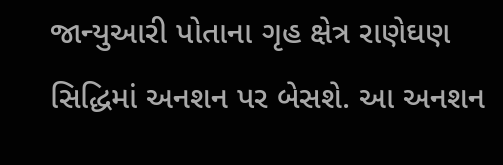જાન્યુઆરી પોતાના ગૃહ ક્ષેત્ર રાણેઘણ સિદ્ધિમાં અનશન પર બેસશે. આ અનશન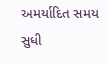અમર્યાદિત સમય સુધી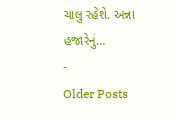ચાલુ રહેશે. અન્ના હજારેનું…
-
Older Posts